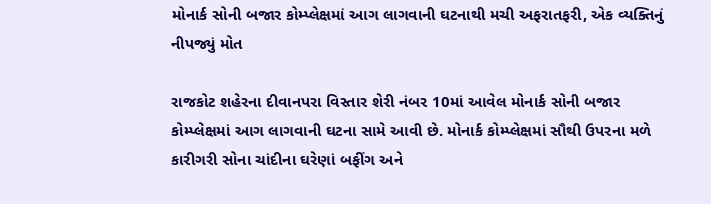મોનાર્ક સોની બજાર કોમ્પ્લેક્ષમાં આગ લાગવાની ઘટનાથી મચી અફરાતફરી, એક વ્યક્તિનું નીપજ્યું મોત

રાજકોટ શહેરના દીવાનપરા વિસ્તાર શેરી નંબર 10માં આવેલ મોનાર્ક સોની બજાર કોમ્પ્લેક્ષમાં આગ લાગવાની ઘટના સામે આવી છે. મોનાર્ક કોમ્પ્લેક્ષમાં સૌથી ઉપરના મળે કારીગરી સોના ચાંદીના ઘરેણાં બફીંગ અને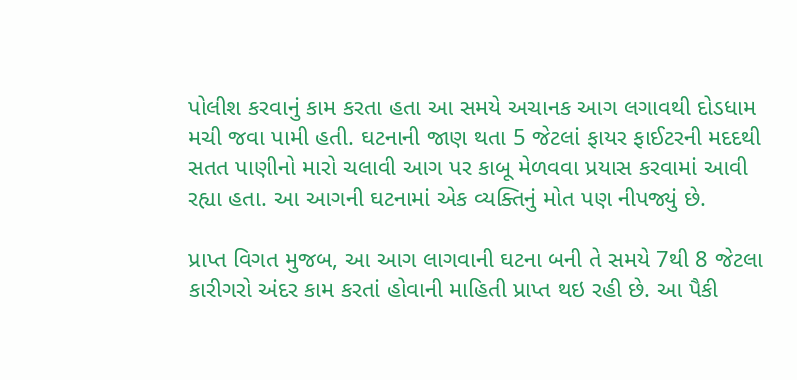પોલીશ કરવાનું કામ કરતા હતા આ સમયે અચાનક આગ લગાવથી દોડધામ મચી જવા પામી હતી. ઘટનાની જાણ થતા 5 જેટલાં ફાયર ફાઈટરની મદદથી સતત પાણીનો મારો ચલાવી આગ પર કાબૂ મેળવવા પ્રયાસ કરવામાં આવી રહ્યા હતા. આ આગની ઘટનામાં એક વ્યક્તિનું મોત પણ નીપજ્યું છે.

પ્રાપ્ત વિગત મુજબ, આ આગ લાગવાની ઘટના બની તે સમયે 7થી 8 જેટલા કારીગરો અંદર કામ કરતાં હોવાની માહિતી પ્રાપ્ત થઇ રહી છે. આ પૈકી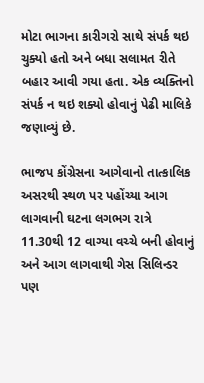મોટા ભાગના કારીગરો સાથે સંપર્ક થઇ ચુક્યો હતો અને બધા સલામત રીતે બહાર આવી ગયા હતા. એક વ્યક્તિનો સંપર્ક ન થઇ શક્યો હોવાનું પેઢી માલિકે જણાવ્યું છે.

ભાજપ કોંગ્રેસના આગેવાનો તાત્કાલિક અસરથી સ્થળ પર પહોંચ્યા આગ લાગવાની ઘટના લગભગ રાત્રે 11.30થી 12 વાગ્યા વચ્ચે બની હોવાનું અને આગ લાગવાથી ગેસ સિલિન્ડર પણ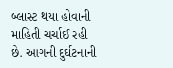બ્લાસ્ટ થયા હોવાની માહિતી ચર્ચાઈ રહી છે. આગની દુર્ઘટનાની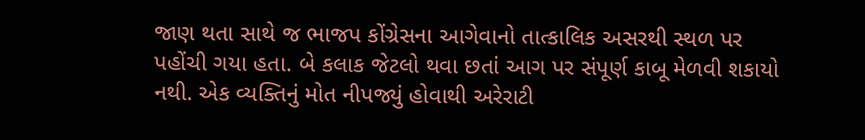જાણ થતા સાથે જ ભાજપ કોંગ્રેસના આગેવાનો તાત્કાલિક અસરથી સ્થળ પર પહોંચી ગયા હતા. બે કલાક જેટલો થવા છતાં આગ પર સંપૂર્ણ કાબૂ મેળવી શકાયો નથી. એક વ્યક્તિનું મોત નીપજ્યું હોવાથી અરેરાટી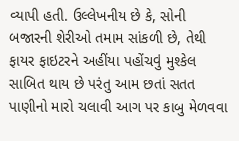વ્યાપી હતી. ઉલ્લેખનીય છે કે, સોની બજારની શેરીઓ તમામ સાંકળી છે, તેથી ફાયર ફાઇટરને અહીંયા પહોંચવું મુશ્કેલ સાબિત થાય છે પરંતુ આમ છતાં સતત પાણીનો મારો ચલાવી આગ પર કાબુ મેળવવા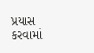પ્રયાસ કરવામાં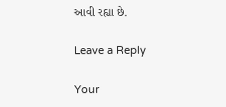આવી રહ્યા છે.

Leave a Reply

Your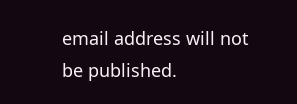email address will not be published.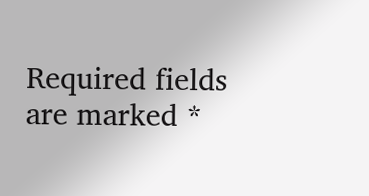Required fields are marked *